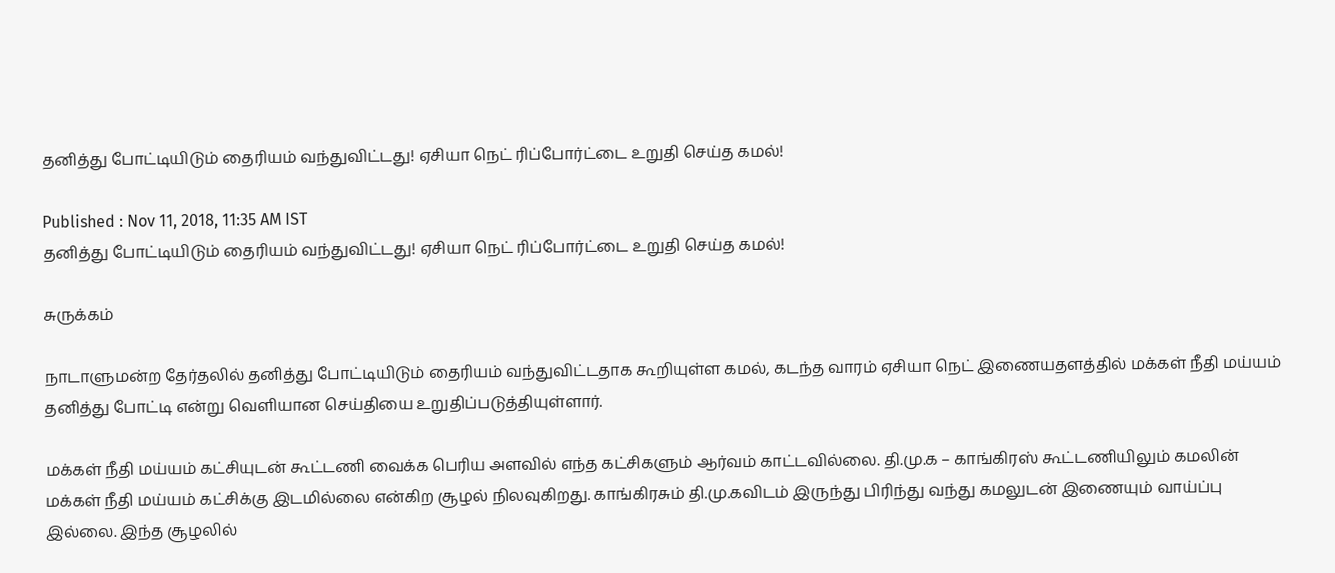தனித்து போட்டியிடும் தைரியம் வந்துவிட்டது! ஏசியா நெட் ரிப்போர்ட்டை உறுதி செய்த கமல்!

Published : Nov 11, 2018, 11:35 AM IST
தனித்து போட்டியிடும் தைரியம் வந்துவிட்டது! ஏசியா நெட் ரிப்போர்ட்டை உறுதி செய்த கமல்!

சுருக்கம்

நாடாளுமன்ற தேர்தலில் தனித்து போட்டியிடும் தைரியம் வந்துவிட்டதாக கூறியுள்ள கமல், கடந்த வாரம் ஏசியா நெட் இணையதளத்தில் மக்கள் நீதி மய்யம் தனித்து போட்டி என்று வெளியான செய்தியை உறுதிப்படுத்தியுள்ளார்.

மக்கள் நீதி மய்யம் கட்சியுடன் கூட்டணி வைக்க பெரிய அளவில் எந்த கட்சிகளும் ஆர்வம் காட்டவில்லை. தி.மு.க – காங்கிரஸ் கூட்டணியிலும் கமலின் மக்கள் நீதி மய்யம் கட்சிக்கு இடமில்லை என்கிற சூழல் நிலவுகிறது. காங்கிரசும் தி.மு.கவிடம் இருந்து பிரிந்து வந்து கமலுடன் இணையும் வாய்ப்பு இல்லை. இந்த சூழலில்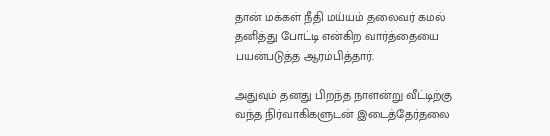தான் மக்கள் நீதி மய்யம் தலைவர் கமல் தனித்து போட்டி என்கிற வார்த்தையை பயன்படுத்த ஆரம்பித்தார்.

அதுவும் தனது பிறந்த நாளன்று வீட்டிற்கு வந்த நிர்வாகிகளுடன் இடைத்தேர்தலை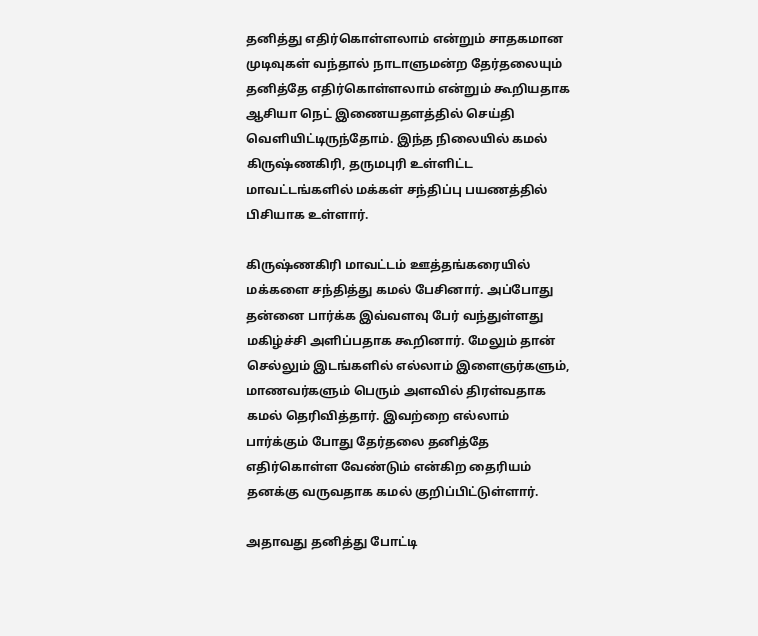தனித்து எதிர்கொள்ளலாம் என்றும் சாதகமான முடிவுகள் வந்தால் நாடாளுமன்ற தேர்தலையும் தனித்தே எதிர்கொள்ளலாம் என்றும் கூறியதாக ஆசியா நெட் இணையதளத்தில் செய்தி வெளியிட்டிருந்தோம். இந்த நிலையில் கமல் கிருஷ்ணகிரி, தருமபுரி உள்ளிட்ட மாவட்டங்களில் மக்கள் சந்திப்பு பயணத்தில் பிசியாக உள்ளார்.

கிருஷ்ணகிரி மாவட்டம் ஊத்தங்கரையில் மக்களை சந்தித்து கமல் பேசினார். அப்போது தன்னை பார்க்க இவ்வளவு பேர் வந்துள்ளது மகிழ்ச்சி அளிப்பதாக கூறினார். மேலும் தான் செல்லும் இடங்களில் எல்லாம் இளைஞர்களும், மாணவர்களும் பெரும் அளவில் திரள்வதாக கமல் தெரிவித்தார். இவற்றை எல்லாம் பார்க்கும் போது தேர்தலை தனித்தே எதிர்கொள்ள வேண்டும் என்கிற தைரியம் தனக்கு வருவதாக கமல் குறிப்பிட்டுள்ளார்.

அதாவது தனித்து போட்டி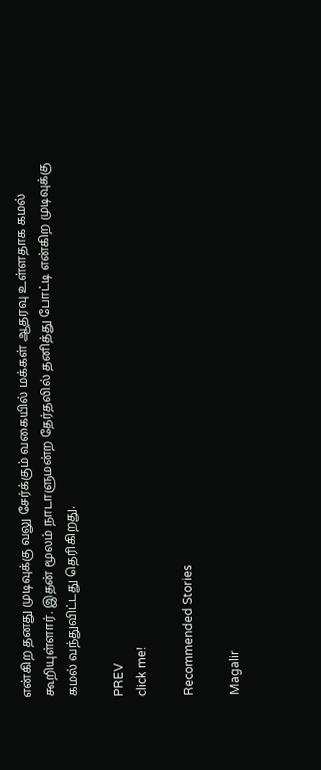என்கிற தனது முடிவுக்கு வலு சேர்க்கும் வகையில் மக்கள் ஆதரவு உள்ளதாக கமல் கூறியுள்ளார். இதன் மூலம் நாடாளுமன்ற தேர்தலில் தனித்து போட்டி என்கிற முடிவுக்கு கமல் வந்துவிட்டது தெரிகிறது.

PREV
click me!

Recommended Stories

Magalir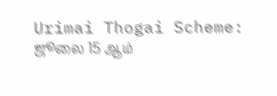Urimai Thogai Scheme: ஜூலை 15 ஆம்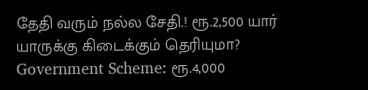தேதி வரும் நல்ல சேதி.! ரூ.2,500 யார் யாருக்கு கிடைக்கும் தெரியுமா?
Government Scheme: ரூ.4,000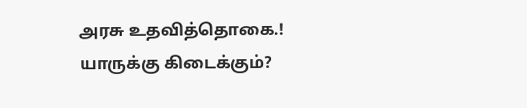அரசு உதவித்தொகை.! யாருக்கு கிடைக்கும்?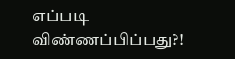எப்படி விண்ணப்பிப்பது?!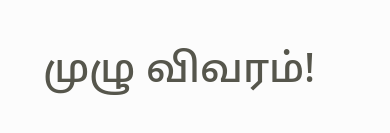முழு விவரம்!